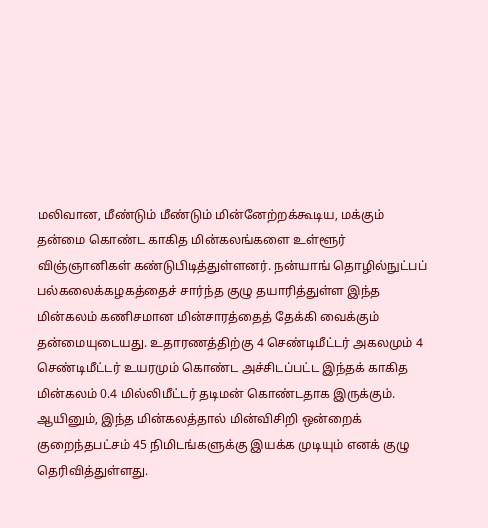மலிவான, மீண்டும் மீண்டும் மின்னேற்றக்கூடிய, மக்கும் தன்மை கொண்ட காகித மின்கலங்களை உள்ளூர் விஞ்ஞானிகள் கண்டுபிடித்துள்ளனர். நன்யாங் தொழில்நுட்பப் பல்கலைக்கழகத்தைச் சார்ந்த குழு தயாரித்துள்ள இந்த மின்கலம் கணிசமான மின்சாரத்தைத் தேக்கி வைக்கும் தன்மையுடையது. உதாரணத்திற்கு 4 செண்டிமீட்டர் அகலமும் 4 செண்டிமீட்டர் உயரமும் கொண்ட அச்சிடப்பட்ட இந்தக் காகித மின்கலம் 0.4 மில்லிமீட்டர் தடிமன் கொண்டதாக இருக்கும். ஆயினும், இந்த மின்கலத்தால் மின்விசிறி ஒன்றைக் குறைந்தபட்சம் 45 நிமிடங்களுக்கு இயக்க முடியும் எனக் குழு தெரிவித்துள்ளது.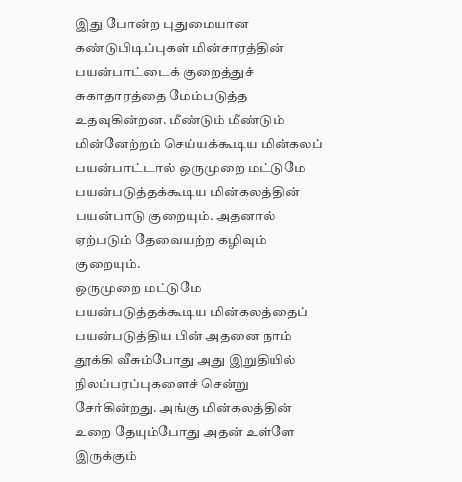இது போன்ற புதுமையான கண்டுபிடிப்புகள் மின்சாரத்தின் பயன்பாட்டைக் குறைத்துச் சுகாதாரத்தை மேம்படுத்த உதவுகின்றன. மீண்டும் மீண்டும் மின்னேற்றம் செய்யக்கூடிய மின்கலப் பயன்பாட்டால் ஒருமுறை மட்டுமே பயன்படுத்தக்கூடிய மின்கலத்தின் பயன்பாடு குறையும். அதனால் ஏற்படும் தேவையற்ற கழிவும் குறையும்.
ஒருமுறை மட்டுமே பயன்படுத்தக்கூடிய மின்கலத்தைப் பயன்படுத்திய பின் அதனை நாம் தூக்கி வீசும்போது அது இறுதியில் நிலப்பரப்புகளைச் சென்று சேர்கின்றது. அங்கு மின்கலத்தின் உறை தேயும்போது அதன் உள்ளே இருக்கும்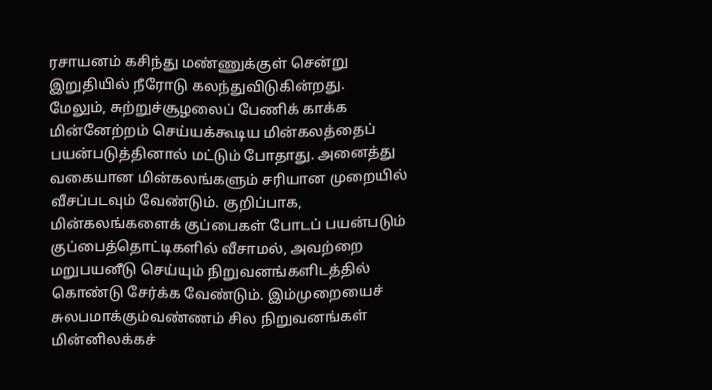ரசாயனம் கசிந்து மண்ணுக்குள் சென்று இறுதியில் நீரோடு கலந்துவிடுகின்றது.
மேலும், சுற்றுச்சூழலைப் பேணிக் காக்க மின்னேற்றம் செய்யக்கூடிய மின்கலத்தைப் பயன்படுத்தினால் மட்டும் போதாது. அனைத்து வகையான மின்கலங்களும் சரியான முறையில் வீசப்படவும் வேண்டும். குறிப்பாக, மின்கலங்களைக் குப்பைகள் போடப் பயன்படும் குப்பைத்தொட்டிகளில் வீசாமல், அவற்றை மறுபயனீடு செய்யும் நிறுவனங்களிடத்தில் கொண்டு சேர்க்க வேண்டும். இம்முறையைச் சுலபமாக்கும்வண்ணம் சில நிறுவனங்கள் மின்னிலக்கச்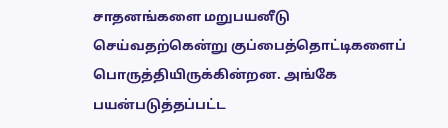சாதனங்களை மறுபயனீடு செய்வதற்கென்று குப்பைத்தொட்டிகளைப் பொருத்தியிருக்கின்றன. அங்கே பயன்படுத்தப்பட்ட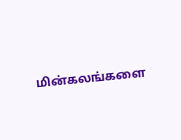மின்கலங்களை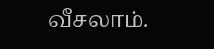வீசலாம்.